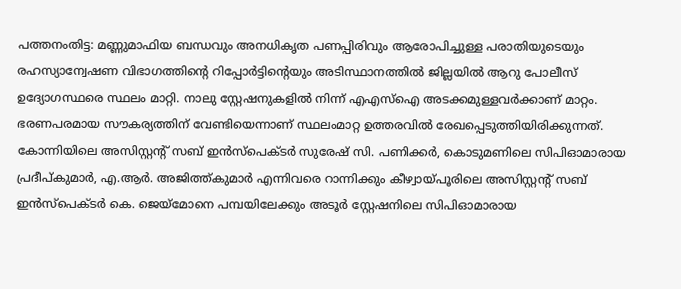പത്തനംതിട്ട: മണ്ണുമാഫിയ ബന്ധവും അനധികൃത പണപ്പിരിവും ആരോപിച്ചുള്ള പരാതിയുടെയും രഹസ്യാന്വേഷണ വിഭാഗത്തിന്റെ റിപ്പോർട്ടിന്റെയും അടിസ്ഥാനത്തിൽ ജില്ലയിൽ ആറു പോലീസ് ഉദ്യോഗസ്ഥരെ സ്ഥലം മാറ്റി. നാലു സ്റ്റേഷനുകളിൽ നിന്ന് എഎസ്ഐ അടക്കമുള്ളവർക്കാണ് മാറ്റം. ഭരണപരമായ സൗകര്യത്തിന് വേണ്ടിയെന്നാണ് സ്ഥലംമാറ്റ ഉത്തരവിൽ രേഖപ്പെടുത്തിയിരിക്കുന്നത്. കോന്നിയിലെ അസിസ്റ്റന്റ് സബ് ഇൻസ്പെക്ടർ സുരേഷ് സി. പണിക്കർ, കൊടുമണിലെ സിപിഓമാരായ പ്രദീപ്കുമാർ, എ.ആർ. അജിത്ത്കുമാർ എന്നിവരെ റാന്നിക്കും കീഴ്വായ്പൂരിലെ അസിസ്റ്റന്റ് സബ് ഇൻസ്പെക്ടർ കെ. ജെയ്മോനെ പമ്പയിലേക്കും അടൂർ സ്റ്റേഷനിലെ സിപിഓമാരായ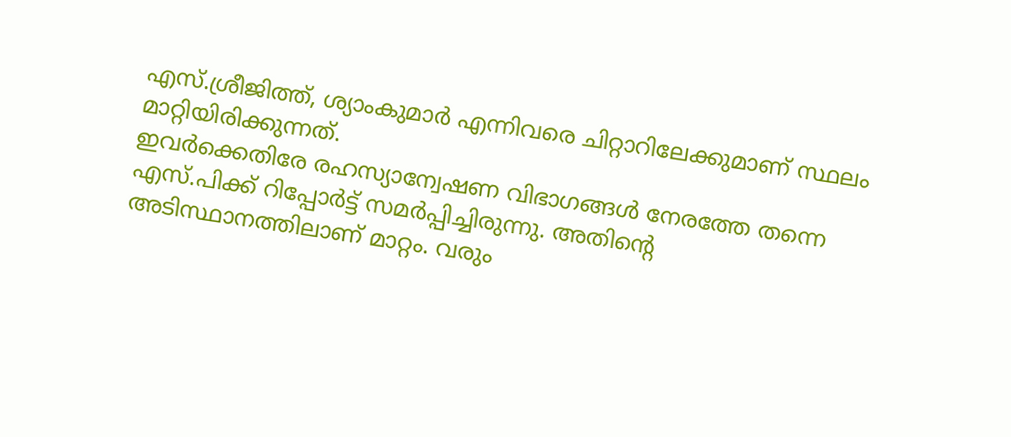എസ്.ശ്രീജിത്ത്, ശ്യാംകുമാർ എന്നിവരെ ചിറ്റാറിലേക്കുമാണ് സ്ഥലം മാറ്റിയിരിക്കുന്നത്.
ഇവർക്കെതിരേ രഹസ്യാന്വേഷണ വിഭാഗങ്ങൾ നേരത്തേ തന്നെ എസ്.പിക്ക് റിപ്പോർട്ട് സമർപ്പിച്ചിരുന്നു. അതിന്റെ അടിസ്ഥാനത്തിലാണ് മാറ്റം. വരും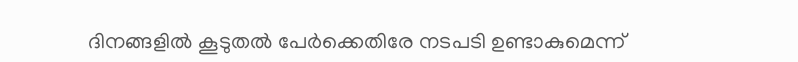ദിനങ്ങളിൽ കൂടുതൽ പേർക്കെതിരേ നടപടി ഉണ്ടാകുമെന്ന്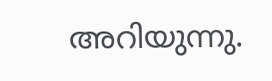അറിയുന്നു.